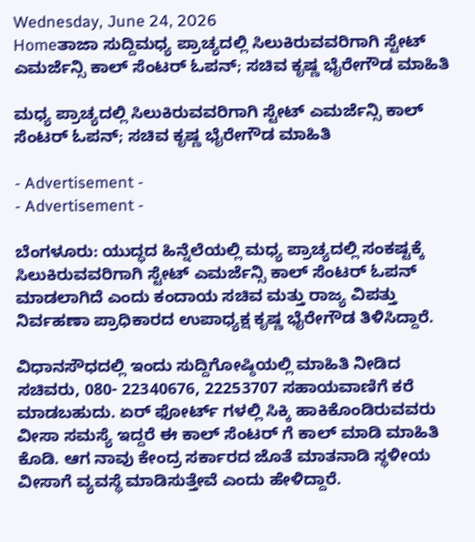Wednesday, June 24, 2026
Homeತಾಜಾ ಸುದ್ದಿಮಧ್ಯ ಪ್ರಾಚ್ಯದಲ್ಲಿ‌ ಸಿಲುಕಿರುವವರಿಗಾಗಿ ಸ್ಟೇಟ್ ಎಮರ್ಜೆನ್ಸಿ ಕಾಲ್ ಸೆಂಟರ್ ಓಪನ್; ಸಚಿವ ಕೃಷ್ಣ ಭೈರೇಗೌಡ ಮಾಹಿತಿ

ಮಧ್ಯ ಪ್ರಾಚ್ಯದಲ್ಲಿ‌ ಸಿಲುಕಿರುವವರಿಗಾಗಿ ಸ್ಟೇಟ್ ಎಮರ್ಜೆನ್ಸಿ ಕಾಲ್ ಸೆಂಟರ್ ಓಪನ್; ಸಚಿವ ಕೃಷ್ಣ ಭೈರೇಗೌಡ ಮಾಹಿತಿ

- Advertisement -
- Advertisement -

ಬೆಂಗಳೂರು: ಯುದ್ಧದ ಹಿನ್ನೆಲೆಯಲ್ಲಿ ಮಧ್ಯ ಪ್ರಾಚ್ಯದಲ್ಲಿ ಸಂಕಷ್ಟಕ್ಕೆ ಸಿಲುಕಿರುವವರಿಗಾಗಿ ಸ್ಟೇಟ್ ಎಮರ್ಜೆನ್ಸಿ ಕಾಲ್ ಸೆಂಟರ್ ಓಪನ್ ಮಾಡಲಾಗಿದೆ ಎಂದು ಕಂದಾಯ ಸಚಿವ ಮತ್ತು ರಾಜ್ಯ ವಿಪತ್ತು ನಿರ್ವಹಣಾ ಪ್ರಾಧಿಕಾರದ ಉಪಾಧ್ಯಕ್ಷ ಕೃಷ್ಣ ಭೈರೇಗೌಡ ತಿಳಿಸಿದ್ದಾರೆ.

ವಿಧಾನಸೌಧದಲ್ಲಿ ಇಂದು ಸುದ್ದಿಗೋಷ್ಠಿಯಲ್ಲಿ ಮಾಹಿತಿ ನೀಡಿದ ಸಚಿವರು, 080- 22340676, 22253707 ಸಹಾಯವಾಣಿಗೆ ಕರೆ ಮಾಡಬಹುದು. ಏರ್ ಫೋರ್ಟ್ ಗಳಲ್ಲಿ ಸಿಕ್ಕಿ ಹಾಕಿಕೊಂಡಿರುವವರು ವೀಸಾ ಸಮಸ್ಯೆ ಇದ್ದರೆ ಈ ಕಾಲ್ ಸೆಂಟರ್ ಗೆ ಕಾಲ್ ಮಾಡಿ ಮಾಹಿತಿ ಕೊಡಿ. ಆಗ ನಾವು ಕೇಂದ್ರ ಸರ್ಕಾರದ ಜೊತೆ ಮಾತನಾಡಿ ಸ್ಥಳೀಯ ವೀಸಾಗೆ ವ್ಯವಸ್ಥೆ ಮಾಡಿಸುತ್ತೇವೆ ಎಂದು ಹೇಳಿದ್ದಾರೆ.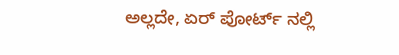ಅಲ್ಲದೇ, ಏರ್ ಪೋರ್ಟ್ ನಲ್ಲಿ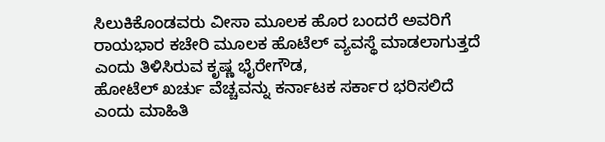ಸಿಲುಕಿಕೊಂಡವರು ವೀಸಾ ಮೂಲಕ ಹೊರ ಬಂದರೆ ಅವರಿಗೆ ರಾಯಭಾರ ಕಚೇರಿ ಮೂಲಕ ಹೊಟೆಲ್ ವ್ಯವಸ್ಥೆ ಮಾಡಲಾಗುತ್ತದೆ ಎಂದು ತಿಳಿಸಿರುವ ಕೃಷ್ಣ ಭೈರೇಗೌಡ,
ಹೋಟೆಲ್ ಖರ್ಚು ವೆಚ್ಚವನ್ನು ಕರ್ನಾಟಕ ಸರ್ಕಾರ ಭರಿಸಲಿದೆ ಎಂದು ಮಾಹಿತಿ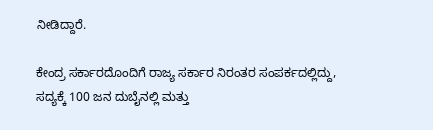ನೀಡಿದ್ದಾರೆ.

ಕೇಂದ್ರ ಸರ್ಕಾರದೊಂದಿಗೆ ರಾಜ್ಯ ಸರ್ಕಾರ ನಿರಂತರ ಸಂಪರ್ಕದಲ್ಲಿದ್ದು, ಸದ್ಯಕ್ಕೆ 100 ಜನ ದುಬೈನಲ್ಲಿ ಮತ್ತು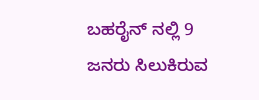ಬಹರೈನ್ ನಲ್ಲಿ 9 ಜನರು ಸಿಲುಕಿರುವ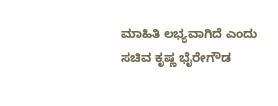ಮಾಹಿತಿ ಲಭ್ಯವಾಗಿದೆ ಎಂದು ಸಚಿವ ಕೃಷ್ಣ ಭೈರೇಗೌಡ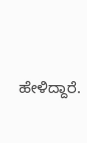ಹೇಳಿದ್ದಾರೆ.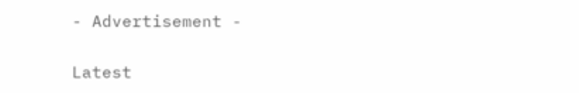- Advertisement -

Latest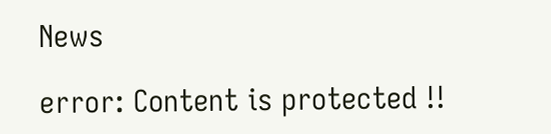News

error: Content is protected !!